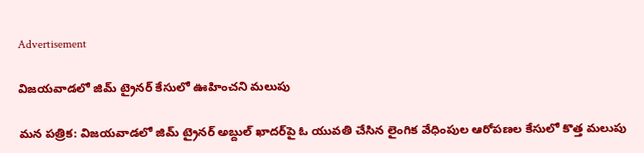Advertisement

విజయవాడలో జిమ్ ట్రైనర్ కేసులో ఊహించని మలుపు

మన పత్రిక: విజయవాడలో జిమ్ ట్రైనర్ అబ్దుల్ ఖాదర్‌పై ఓ యువతి చేసిన లైంగిక వేధింపుల ఆరోపణల కేసులో కొత్త మలుపు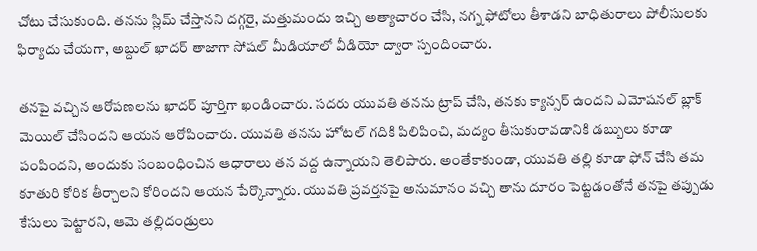చోటు చేసుకుంది. తనను స్లిమ్ చేస్తానని దగ్గరై, మత్తుమందు ఇచ్చి అత్యాచారం చేసి, నగ్న ఫోటోలు తీశాడని బాధితురాలు పోలీసులకు ఫిర్యాదు చేయగా, అబ్దుల్ ఖాదర్ తాజాగా సోషల్ మీడియాలో వీడియో ద్వారా స్పందించారు.

తనపై వచ్చిన ఆరోపణలను ఖాదర్ పూర్తిగా ఖండించారు. సదరు యువతి తనను ట్రాప్ చేసి, తనకు క్యాన్సర్ ఉందని ఎమోషనల్ బ్లాక్ మెయిల్ చేసిందని ఆయన ఆరోపించారు. యువతి తనను హోటల్ గదికి పిలిపించి, మద్యం తీసుకురావడానికి డబ్బులు కూడా పంపిందని, అందుకు సంబంధించిన ఆధారాలు తన వద్ద ఉన్నాయని తెలిపారు. అంతేకాకుండా, యువతి తల్లి కూడా ఫోన్ చేసి తమ కూతురి కోరిక తీర్చాలని కోరిందని ఆయన పేర్కొన్నారు. యువతి ప్రవర్తనపై అనుమానం వచ్చి తాను దూరం పెట్టడంతోనే తనపై తప్పుడు కేసులు పెట్టారని, ఆమె తల్లిదండ్రులు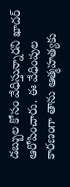డబ్బుల కోసం వేధిస్తున్నారని ఖాదర్ ఆరోపించారు. ఈ వేధింపుల కారణంగా తాను ఆత్మహత్యకు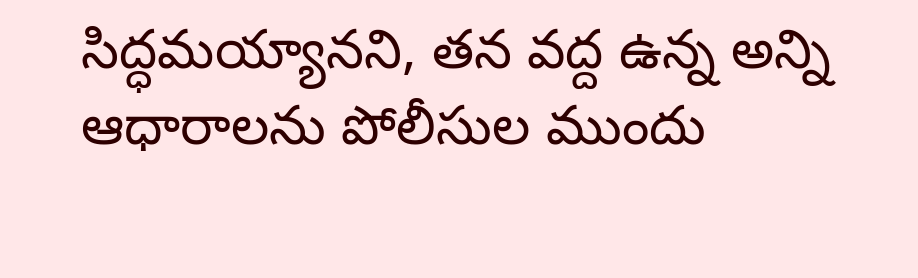సిద్ధమయ్యానని, తన వద్ద ఉన్న అన్ని ఆధారాలను పోలీసుల ముందు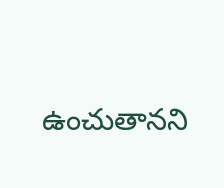ఉంచుతానని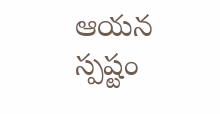ఆయన స్పష్టం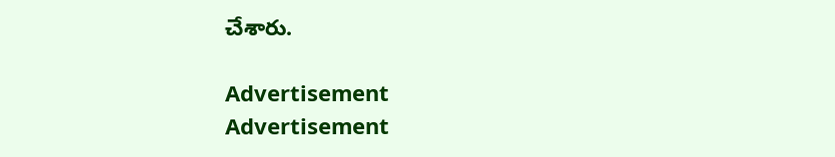చేశారు.

Advertisement
Advertisement